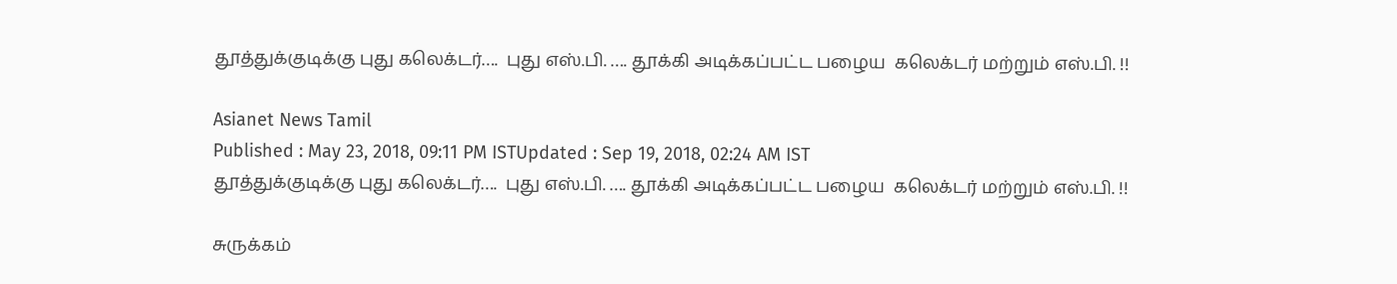தூத்துக்குடிக்கு புது கலெக்டர்….  புது எஸ்.பி. …. தூக்கி அடிக்கப்பட்ட பழைய  கலெக்டர் மற்றும் எஸ்.பி. !!

Asianet News Tamil
Published : May 23, 2018, 09:11 PM ISTUpdated : Sep 19, 2018, 02:24 AM IST
தூத்துக்குடிக்கு புது கலெக்டர்….  புது எஸ்.பி. …. தூக்கி அடிக்கப்பட்ட பழைய  கலெக்டர் மற்றும் எஸ்.பி. !!

சுருக்கம்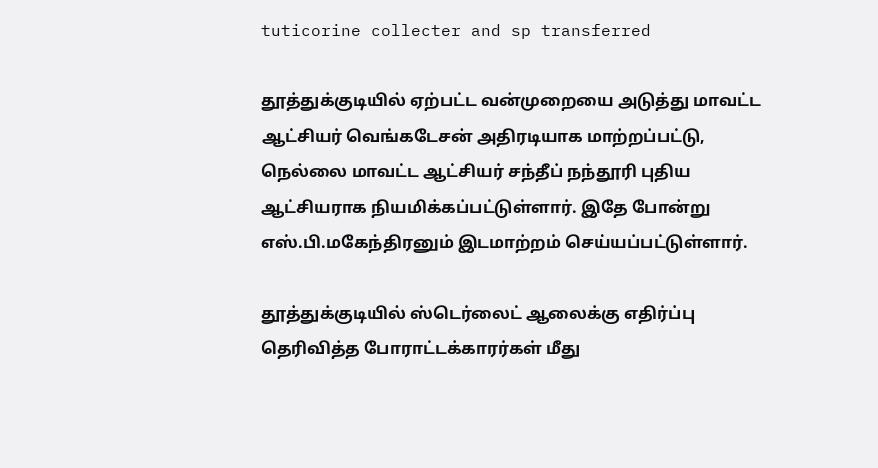tuticorine collecter and sp transferred

தூத்துக்குடியில் ஏற்பட்ட வன்முறையை அடுத்து மாவட்ட ஆட்சியர் வெங்கடேசன் அதிரடியாக மாற்றப்பட்டு, நெல்லை மாவட்ட ஆட்சியர் சந்தீப் நந்தூரி புதிய ஆட்சியராக நியமிக்கப்பட்டுள்ளார். இதே போன்று எஸ்.பி.மகேந்திரனும் இடமாற்றம் செய்யப்பட்டுள்ளார்.

தூத்துக்குடியில் ஸ்டெர்லைட் ஆலைக்கு எதிர்ப்பு தெரிவித்த போராட்டக்காரர்கள் மீது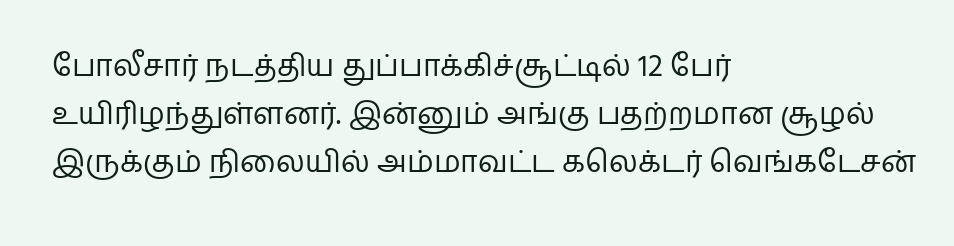போலீசார் நடத்திய துப்பாக்கிச்சூட்டில் 12 பேர் உயிரிழந்துள்ளனர். இன்னும் அங்கு பதற்றமான சூழல் இருக்கும் நிலையில் அம்மாவட்ட கலெக்டர் வெங்கடேசன்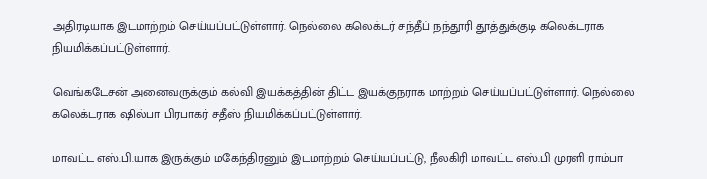அதிரடியாக இடமாற்றம் செய்யப்பட்டுள்ளார். நெல்லை கலெக்டர் சந்தீப் நந்தூரி தூத்துக்குடி கலெக்டராக நியமிக்கப்பட்டுள்ளார்.

வெங்கடேசன் அனைவருக்கும் கல்வி இயக்கத்தின் திட்ட இயக்குநராக மாற்றம் செய்யப்பட்டுள்ளார். நெல்லை கலெக்டராக ஷில்பா பிரபாகர் சதீஸ் நியமிக்கப்பட்டுள்ளார்.

மாவட்ட எஸ்.பி.யாக இருக்கும் மகேந்திரனும் இடமாற்றம் செய்யப்பட்டு, நீலகிரி மாவட்ட எஸ்.பி முரளி ராம்பா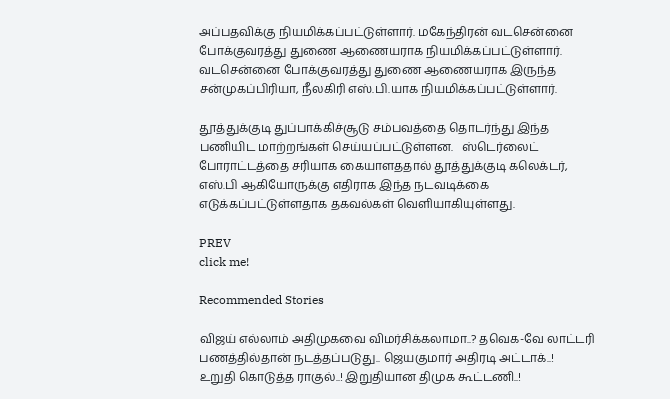அப்பதவிக்கு நியமிக்கப்பட்டுள்ளார். மகேந்திரன் வடசென்னை போக்குவரத்து துணை ஆணையராக நியமிக்கப்பட்டுள்ளார். வடசென்னை போக்குவரத்து துணை ஆணையராக இருந்த சன்முகப்பிரியா, நீலகிரி எஸ்.பி.யாக நியமிக்கப்பட்டுள்ளார்.

தூத்துக்குடி துப்பாக்கிச்சூடு சம்பவத்தை தொடர்ந்து இந்த பணியிட மாற்றங்கள் செய்யப்பட்டுள்ளன.   ஸ்டெர்லைட் போராட்டத்தை சரியாக கையாளததால் தூத்துக்குடி கலெக்டர், எஸ்.பி ஆகியோருக்கு எதிராக இந்த நடவடிக்கை எடுக்கப்பட்டுள்ளதாக தகவல்கள் வெளியாகியுள்ளது.

PREV
click me!

Recommended Stories

விஜய் எல்லாம் அதிமுகவை விமர்சிக்கலாமா..? தவெக-வே லாட்டரி பணத்தில்தான் நடத்தப்படுது.. ஜெயகுமார் அதிரடி அட்டாக்..!
உறுதி கொடுத்த ராகுல்..! இறுதியான திமுக கூட்டணி..!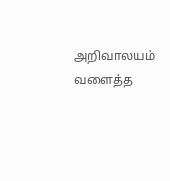அறிவாலயம் வளைத்த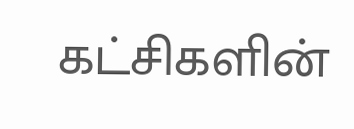கட்சிகளின்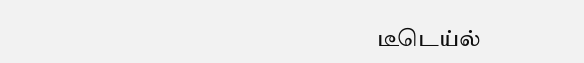டீடெய்ல்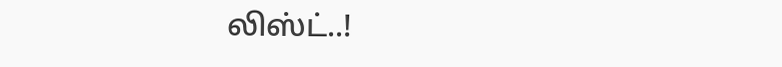லிஸ்ட்..!